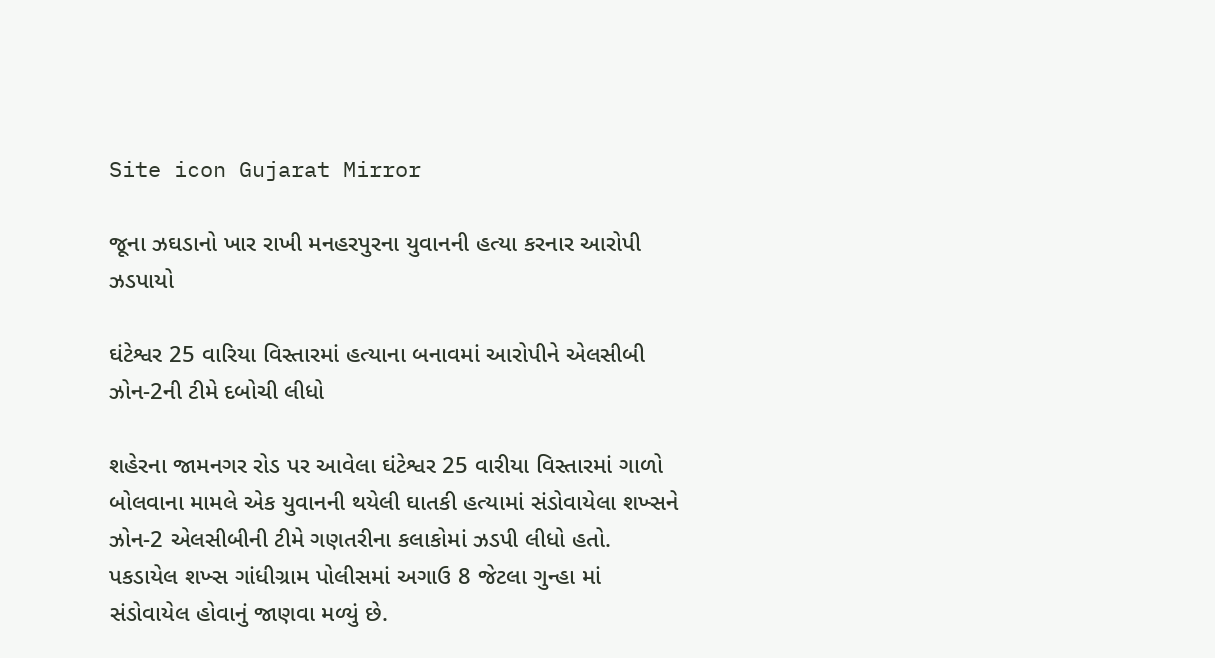Site icon Gujarat Mirror

જૂના ઝઘડાનો ખાર રાખી મનહરપુરના યુવાનની હત્યા કરનાર આરોપી ઝડપાયો

ઘંટેશ્વર 25 વારિયા વિસ્તારમાં હત્યાના બનાવમાં આરોપીને એલસીબી ઝોન-2ની ટીમે દબોચી લીધો

શહેરના જામનગર રોડ પર આવેલા ઘંટેશ્વર 25 વારીયા વિસ્તારમાં ગાળો બોલવાના મામલે એક યુવાનની થયેલી ઘાતકી હત્યામાં સંડોવાયેલા શખ્સને ઝોન-2 એલસીબીની ટીમે ગણતરીના કલાકોમાં ઝડપી લીધો હતો. પકડાયેલ શખ્સ ગાંધીગ્રામ પોલીસમાં અગાઉ 8 જેટલા ગુન્હા માં સંડોવાયેલ હોવાનું જાણવા મળ્યું છે.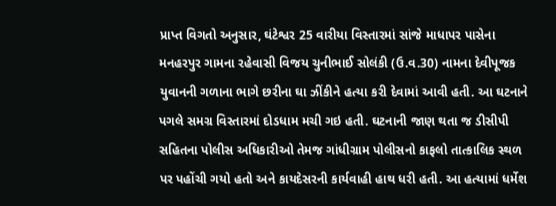પ્રાપ્ત વિગતો અનુસાર, ઘંટેશ્વર 25 વારીયા વિસ્તારમાં સાંજે માધાપર પાસેના મનહરપુર ગામના રહેવાસી વિજય ચુનીભાઈ સોલંકી (ઉ.વ.30) નામના દેવીપૂજક યુવાનની ગળાના ભાગે છરીના ઘા ઝીંકીને હત્યા કરી દેવામાં આવી હતી. આ ઘટનાને પગલે સમગ્ર વિસ્તારમાં દોડધામ મચી ગઇ હતી. ઘટનાની જાણ થતા જ ડીસીપી સહિતના પોલીસ અધિકારીઓ તેમજ ગાંધીગ્રામ પોલીસનો કાફલો તાત્કાલિક સ્થળ પર પહોંચી ગયો હતો અને કાયદેસરની કાર્યવાહી હાથ ધરી હતી. આ હત્યામાં ધર્મેશ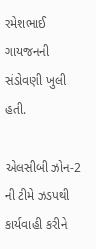રમેશભાઈ ગાયજનની સંડોવણી ખુલી હતી.

એલસીબી ઝોન-2 ની ટીમે ઝડપથી કાર્યવાહી કરીને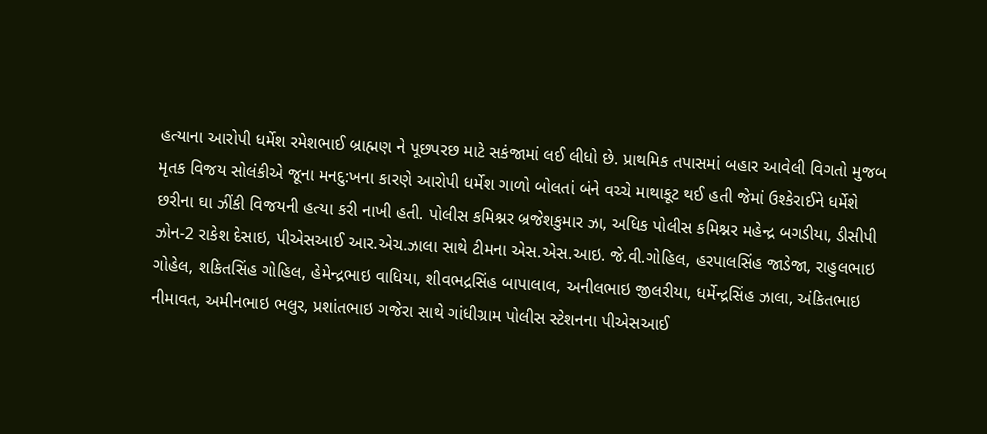હત્યાના આરોપી ધર્મેશ રમેશભાઈ બ્રાહ્મણ ને પૂછપરછ માટે સકંજામાં લઈ લીધો છે. પ્રાથમિક તપાસમાં બહાર આવેલી વિગતો મુજબ મૃતક વિજય સોલંકીએ જૂના મનદુ:ખના કારણે આરોપી ધર્મેશ ગાળો બોલતાં બંને વચ્ચે માથાકૂટ થઈ હતી જેમાં ઉશ્કેરાઈને ધર્મેશે છરીના ઘા ઝીંકી વિજયની હત્યા કરી નાખી હતી. પોલીસ કમિશ્નર બ્રજેશકુમાર ઝા, અધિક પોલીસ કમિશ્નર મહેન્દ્ર બગડીયા, ડીસીપી ઝોન-2 રાકેશ દેસાઇ, પીએસઆઈ આર.એચ.ઝાલા સાથે ટીમના એસ.એસ.આઇ. જે.વી.ગોહિલ, હરપાલસિંહ જાડેજા, રાહુલભાઇ ગોહેલ, શકિતસિંહ ગોહિલ, હેમેન્દ્રભાઇ વાધિયા, શીવભદ્રસિંહ બાપાલાલ, અનીલભાઇ જીલરીયા, ધર્મેન્દ્રસિંહ ઝાલા, અંકિતભાઇ નીમાવત, અમીનભાઇ ભલુર, પ્રશાંતભાઇ ગજેરા સાથે ગાંધીગ્રામ પોલીસ સ્ટેશનના પીએસઆઈ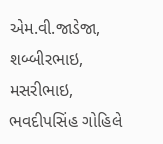એમ.વી.જાડેજા, શબ્બીરભાઇ, મસરીભાઇ, ભવદીપસિંહ ગોહિલે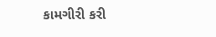કામગીરી કરી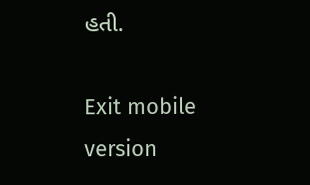હતી.

Exit mobile version